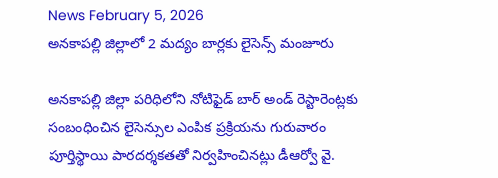News February 5, 2026
అనకాపల్లి జిల్లాలో 2 మద్యం బార్లకు లైసెన్స్ మంజూరు

అనకాపల్లి జిల్లా పరిధిలోని నోటిఫైడ్ బార్ అండ్ రెస్టారెంట్లకు సంబంధించిన లైసెన్సుల ఎంపిక ప్రక్రియను గురువారం పూర్తిస్థాయి పారదర్శకతతో నిర్వహించినట్లు డీఆర్వో వై.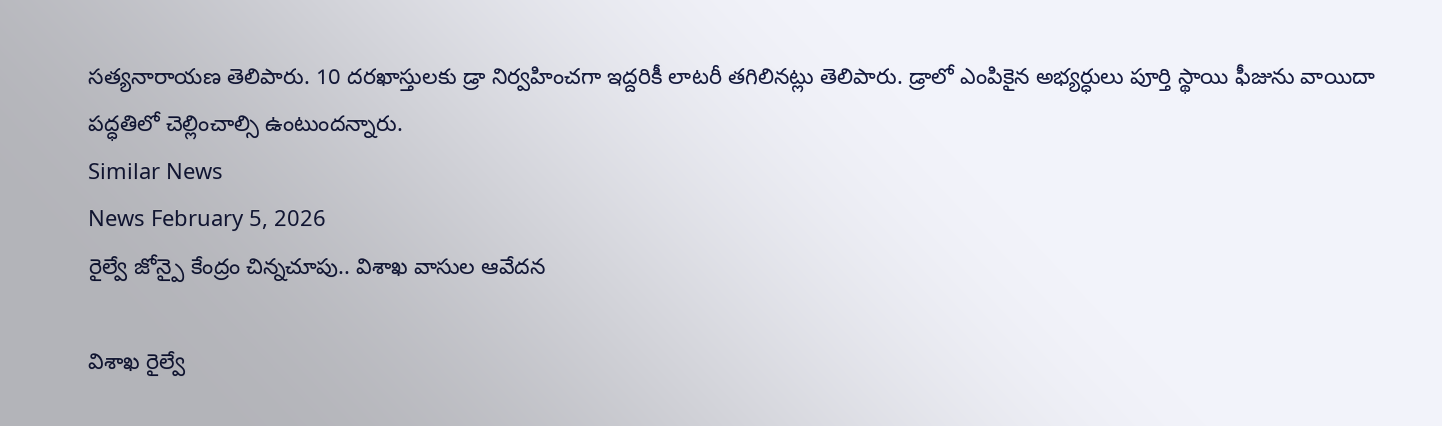సత్యనారాయణ తెలిపారు. 10 దరఖాస్తులకు డ్రా నిర్వహించగా ఇద్దరికీ లాటరీ తగిలినట్లు తెలిపారు. డ్రాలో ఎంపికైన అభ్యర్ధులు పూర్తి స్థాయి ఫీజును వాయిదా పద్ధతిలో చెల్లించాల్సి ఉంటుందన్నారు.
Similar News
News February 5, 2026
రైల్వే జోన్పై కేంద్రం చిన్నచూపు.. విశాఖ వాసుల ఆవేదన

విశాఖ రైల్వే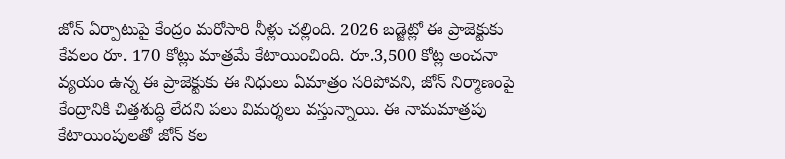జోన్ ఏర్పాటుపై కేంద్రం మరోసారి నీళ్లు చల్లింది. 2026 బడ్జెట్లో ఈ ప్రాజెక్టుకు కేవలం రూ. 170 కోట్లు మాత్రమే కేటాయించింది. రూ.3,500 కోట్ల అంచనా వ్యయం ఉన్న ఈ ప్రాజెక్టుకు ఈ నిధులు ఏమాత్రం సరిపోవని, జోన్ నిర్మాణంపై కేంద్రానికి చిత్తశుద్ధి లేదని పలు విమర్శలు వస్తున్నాయి. ఈ నామమాత్రపు కేటాయింపులతో జోన్ కల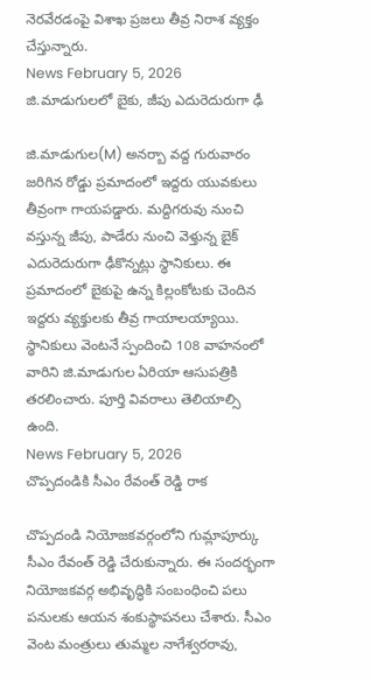నెరవేరడంపై విశాఖ ప్రజలు తీవ్ర నిరాశ వ్యక్తం చేస్తున్నారు.
News February 5, 2026
జి.మాడుగులలో బైకు, జీపు ఎదురెదురుగా ఢీ

జి.మాడుగుల(M) అనర్బా వద్ద గురువారం జరిగిన రోడ్డు ప్రమాదంలో ఇద్దరు యువకులు తీవ్రంగా గాయపడ్డారు. మద్దిగరువు నుంచి వస్తున్న జీపు, పాడేరు నుంచి వెళ్తున్న బైక్ ఎదురెదురుగా ఢీకొన్నట్లు స్థానికులు. ఈ ప్రమాదంలో బైకుపై ఉన్న కిల్లంకోటకు చెందిన ఇద్దరు వ్యక్తులకు తీవ్ర గాయాలయ్యాయి. స్థానికులు వెంటనే స్పందించి 108 వాహనంలో వారిని జి.మాడుగుల ఏరియా ఆసుపత్రికి తరలించారు. పూర్తి వివరాలు తెలియాల్సి ఉంది.
News February 5, 2026
చొప్పదండికి సీఎం రేవంత్ రెడ్డి రాక

చొప్పదండి నియోజకవర్గంలోని గుమ్లాపూర్కు సీఎం రేవంత్ రెడ్డి చేరుకున్నారు. ఈ సందర్భంగా నియోజకవర్గ అభివృద్ధికి సంబంధించి పలు పనులకు ఆయన శంకుస్థాపనలు చేశారు. సీఎం వెంట మంత్రులు తుమ్మల నాగేశ్వరరావు,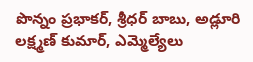పొన్నం ప్రభాకర్, శ్రీధర్ బాబు, అడ్లూరి లక్ష్మణ్ కుమార్, ఎమ్మెల్యేలు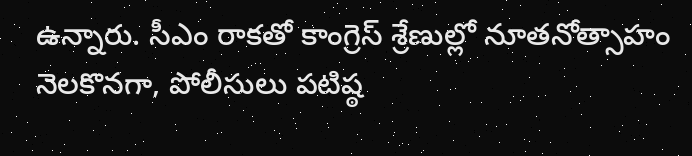ఉన్నారు. సీఎం రాకతో కాంగ్రెస్ శ్రేణుల్లో నూతనోత్సాహం నెలకొనగా, పోలీసులు పటిష్ఠ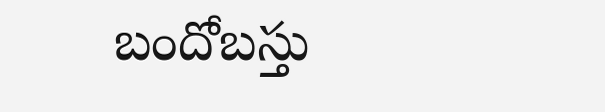బందోబస్తు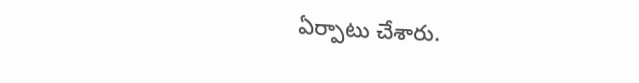ఏర్పాటు చేశారు.